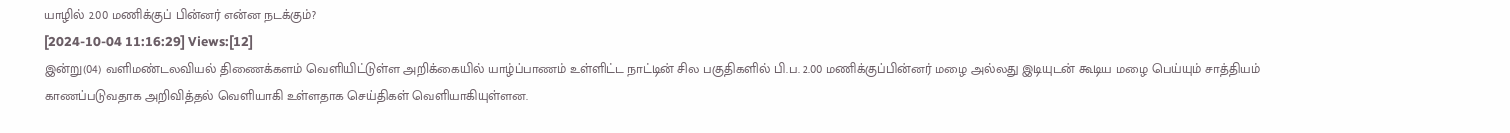யாழில் 2.00 மணிக்குப் பின்னர் என்ன நடக்கும்?
[2024-10-04 11:16:29] Views:[12]
இன்று(04) வளிமண்டலவியல் திணைக்களம் வெளியிட்டுள்ள அறிக்கையில் யாழ்ப்பாணம் உள்ளிட்ட நாட்டின் சில பகுதிகளில் பி.ப. 2.00 மணிக்குப்பின்னர் மழை அல்லது இடியுடன் கூடிய மழை பெய்யும் சாத்தியம் காணப்படுவதாக அறிவித்தல் வெளியாகி உள்ளதாக செய்திகள் வெளியாகியுள்ளன.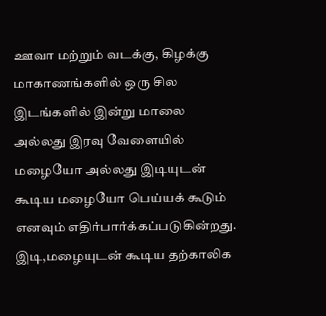ஊவா மற்றும் வடக்கு, கிழக்கு மாகாணங்களில் ஒரு சில இடங்களில் இன்று மாலை அல்லது இரவு வேளையில் மழையோ அல்லது இடியுடன் கூடிய மழையோ பெய்யக் கூடும் எனவும் எதிர்பார்க்கப்படுகின்றது.
இடி,மழையுடன் கூடிய தற்காலிக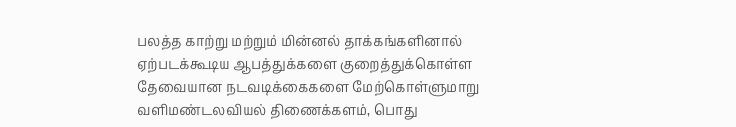பலத்த காற்று மற்றும் மின்னல் தாக்கங்களினால் ஏற்படக்கூடிய ஆபத்துக்களை குறைத்துக்கொள்ள தேவையான நடவடிக்கைகளை மேற்கொள்ளுமாறு வளிமண்டலவியல் திணைக்களம், பொது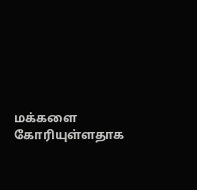மக்களை கோரியுள்ளதாக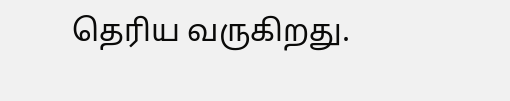தெரிய வருகிறது.